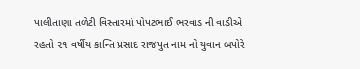પાલીતાણા તળેટી વિસ્તારમાં પોપટભાઈ ભરવાડ ની વાડીએ રહતો ૨૧ વર્ષીય કાન્તિ પ્રસાદ રાજપુત નામ નો યુવાન બપોરે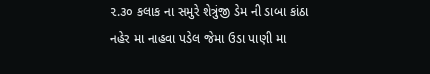૨.૩૦ કલાક ના સમુરે શેત્રુંજી ડેમ ની ડાબા કાંઠા નહેર મા નાહવા પડેલ જેમા ઉડા પાણી મા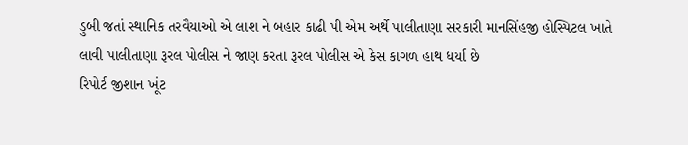ડુબી જતાં સ્થાનિક તરવૈયાઓ એ લાશ ને બહાર કાઢી પી એમ અર્થે પાલીતાણા સરકારી માનસિંહજી હોસ્પિટલ ખાતે લાવી પાલીતાણા રૂરલ પોલીસ ને જાણ કરતા રૂરલ પોલીસ એ કેસ કાગળ હાથ ધર્યા છે
રિપોર્ટ જીશાન ખૂંટ